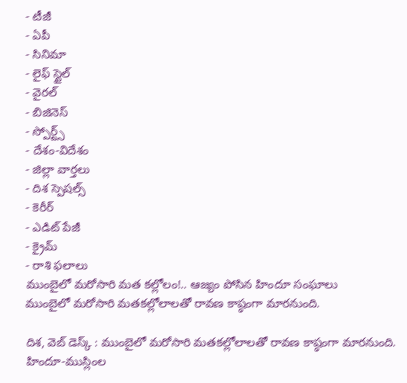- టీజీ
- ఏపీ
- సినిమా
- లైఫ్ స్టైల్
- వైరల్
- బిజినెస్
- స్పోర్ట్స్
- దేశం-విదేశం
- జిల్లా వార్తలు
- దిశ స్పెషల్స్
- కెరీర్
- ఎడిట్ పేజీ
- క్రైమ్
- రాశి ఫలాలు
ముంబైలో మరోసారి మత కల్లోలం!.. ఆజ్యం పోసిన హిందూ సంఘాలు
ముంబైలో మరోసారి మతకల్లోలాలతో రావణ కాష్ఠంగా మారనుంది.

దిశ, వెబ్ డెస్క్ : ముంబైలో మరోసారి మతకల్లోలాలతో రావణ కాష్ఠంగా మారనుంది. హిందూ-ముస్లింల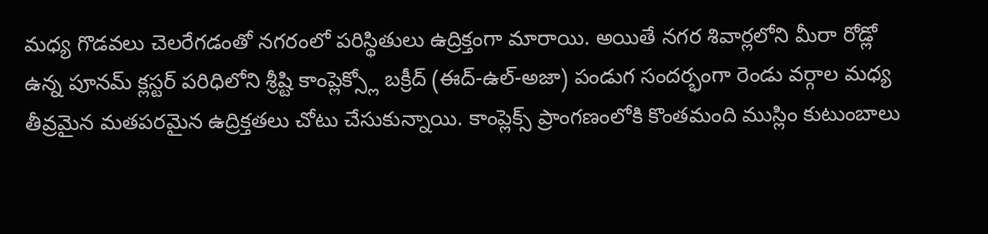మధ్య గొడవలు చెలరేగడంతో నగరంలో పరిస్థితులు ఉద్రిక్తంగా మారాయి. అయితే నగర శివార్లలోని మీరా రోడ్లో ఉన్న పూనమ్ క్లస్టర్ పరిధిలోని శ్రీష్టి కాంప్లెక్స్లో బక్రీద్ (ఈద్-ఉల్-అజా) పండుగ సందర్భంగా రెండు వర్గాల మధ్య తీవ్రమైన మతపరమైన ఉద్రిక్తతలు చోటు చేసుకున్నాయి. కాంప్లెక్స్ ప్రాంగణంలోకి కొంతమంది ముస్లిం కుటుంబాలు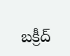బక్రీద్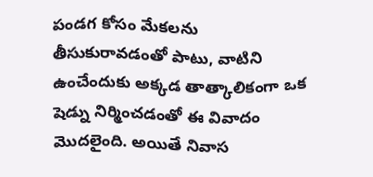పండగ కోసం మేకలను తీసుకురావడంతో పాటు, వాటిని ఉంచేందుకు అక్కడ తాత్కాలికంగా ఒక షెడ్ను నిర్మించడంతో ఈ వివాదం మొదలైంది. అయితే నివాస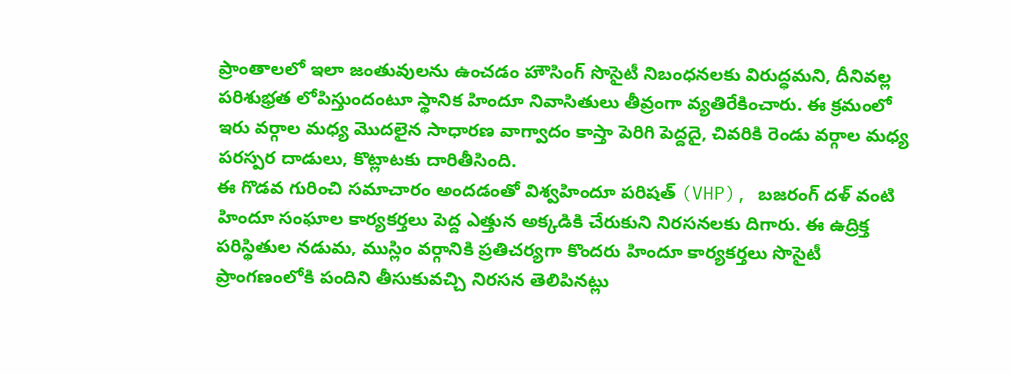ప్రాంతాలలో ఇలా జంతువులను ఉంచడం హౌసింగ్ సొసైటీ నిబంధనలకు విరుద్ధమని, దీనివల్ల పరిశుభ్రత లోపిస్తుందంటూ స్థానిక హిందూ నివాసితులు తీవ్రంగా వ్యతిరేకించారు. ఈ క్రమంలో ఇరు వర్గాల మధ్య మొదలైన సాధారణ వాగ్వాదం కాస్తా పెరిగి పెద్దదై, చివరికి రెండు వర్గాల మధ్య పరస్పర దాడులు, కొట్లాటకు దారితీసింది.
ఈ గొడవ గురించి సమాచారం అందడంతో విశ్వహిందూ పరిషత్ (VHP), బజరంగ్ దళ్ వంటి హిందూ సంఘాల కార్యకర్తలు పెద్ద ఎత్తున అక్కడికి చేరుకుని నిరసనలకు దిగారు. ఈ ఉద్రిక్త పరిస్థితుల నడుమ, ముస్లిం వర్గానికి ప్రతిచర్యగా కొందరు హిందూ కార్యకర్తలు సొసైటీ ప్రాంగణంలోకి పందిని తీసుకువచ్చి నిరసన తెలిపినట్లు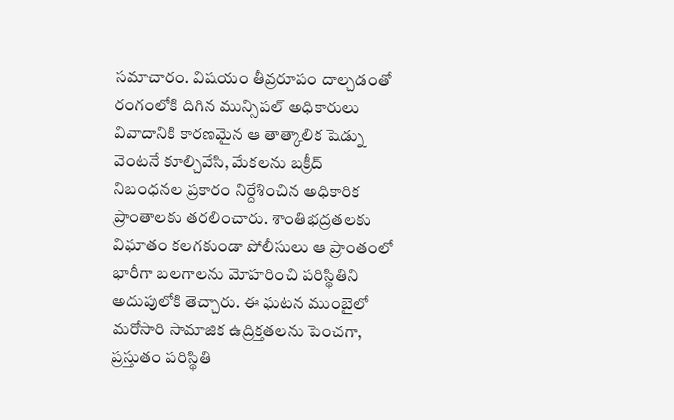సమాచారం. విషయం తీవ్రరూపం దాల్చడంతో రంగంలోకి దిగిన మున్సిపల్ అధికారులు వివాదానికి కారణమైన ఆ తాత్కాలిక షెడ్ను వెంటనే కూల్చివేసి, మేకలను బక్రీద్ నిబంధనల ప్రకారం నిర్దేశించిన అధికారిక ప్రాంతాలకు తరలించారు. శాంతిభద్రతలకు విఘాతం కలగకుండా పోలీసులు ఆ ప్రాంతంలో భారీగా బలగాలను మోహరించి పరిస్థితిని అదుపులోకి తెచ్చారు. ఈ ఘటన ముంబైలో మరోసారి సామాజిక ఉద్రిక్తతలను పెంచగా, ప్రస్తుతం పరిస్థితి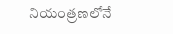నియంత్రణలోనే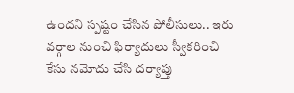ఉందని స్పష్టం చేసిన పోలీసులు.. ఇరు వర్గాల నుంచి ఫిర్యాదులు స్వీకరించి కేసు నమోదు చేసి దర్యాప్తు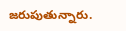జరుపుతున్నారు.